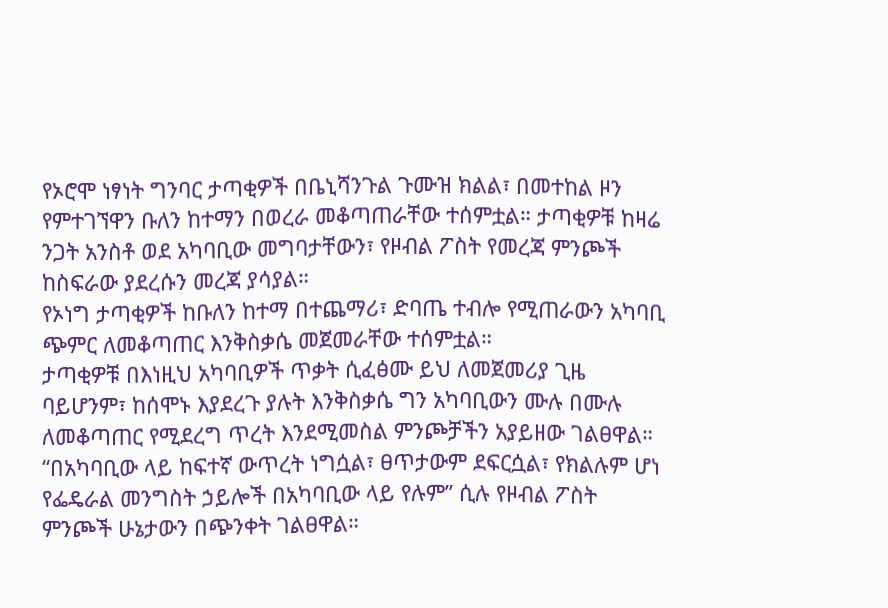የኦሮሞ ነፃነት ግንባር ታጣቂዎች በቤኒሻንጉል ጉሙዝ ክልል፣ በመተከል ዞን የምተገኘዋን ቡለን ከተማን በወረራ መቆጣጠራቸው ተሰምቷል። ታጣቂዎቹ ከዛሬ ንጋት አንስቶ ወደ አካባቢው መግባታቸውን፣ የዞብል ፖስት የመረጃ ምንጮች ከስፍራው ያደረሱን መረጃ ያሳያል።
የኦነግ ታጣቂዎች ከቡለን ከተማ በተጨማሪ፣ ድባጤ ተብሎ የሚጠራውን አካባቢ ጭምር ለመቆጣጠር እንቅስቃሴ መጀመራቸው ተሰምቷል።
ታጣቂዎቹ በእነዚህ አካባቢዎች ጥቃት ሲፈፅሙ ይህ ለመጀመሪያ ጊዜ ባይሆንም፣ ከሰሞኑ እያደረጉ ያሉት እንቅስቃሴ ግን አካባቢውን ሙሉ በሙሉ ለመቆጣጠር የሚደረግ ጥረት እንደሚመስል ምንጮቻችን አያይዘው ገልፀዋል።
“በአካባቢው ላይ ከፍተኛ ውጥረት ነግሷል፣ ፀጥታውም ደፍርሷል፣ የክልሉም ሆነ የፌዴራል መንግስት ኃይሎች በአካባቢው ላይ የሉም” ሲሉ የዞብል ፖስት ምንጮች ሁኔታውን በጭንቀት ገልፀዋል።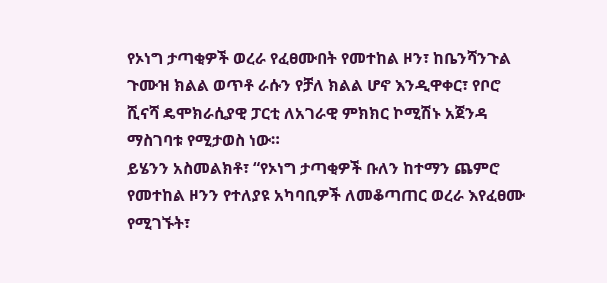የኦነግ ታጣቂዎች ወረራ የፈፀሙበት የመተከል ዞን፣ ከቤንሻንጉል ጉሙዝ ክልል ወጥቶ ራሱን የቻለ ክልል ሆኖ እንዲዋቀር፣ የቦሮ ሺናሻ ዴሞክራሲያዊ ፓርቲ ለአገራዊ ምክክር ኮሚሽኑ አጀንዳ ማስገባቱ የሚታወስ ነው።
ይሄንን አስመልክቶ፣ “የኦነግ ታጣቂዎች ቡለን ከተማን ጨምሮ የመተከል ዞንን የተለያዩ አካባቢዎች ለመቆጣጠር ወረራ እየፈፀሙ የሚገኙት፣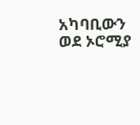አካባቢውን ወደ ኦሮሚያ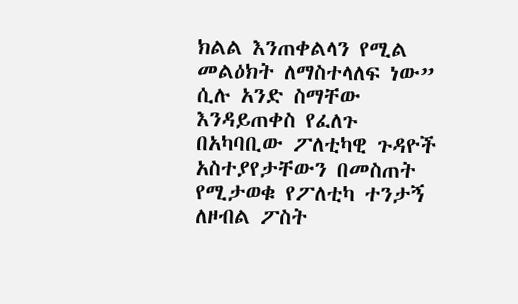ክልል እንጠቀልላን የሚል መልዕክት ለማስተላለፍ ነው” ሲሉ አንድ ስማቸው እንዳይጠቀስ የፈለጉ በአካባቢው ፖለቲካዊ ጉዳዮች አስተያየታቸውን በመስጠት የሚታወቁ የፖለቲካ ተንታኝ ለዞብል ፖስት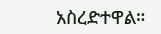አስረድተዋል።